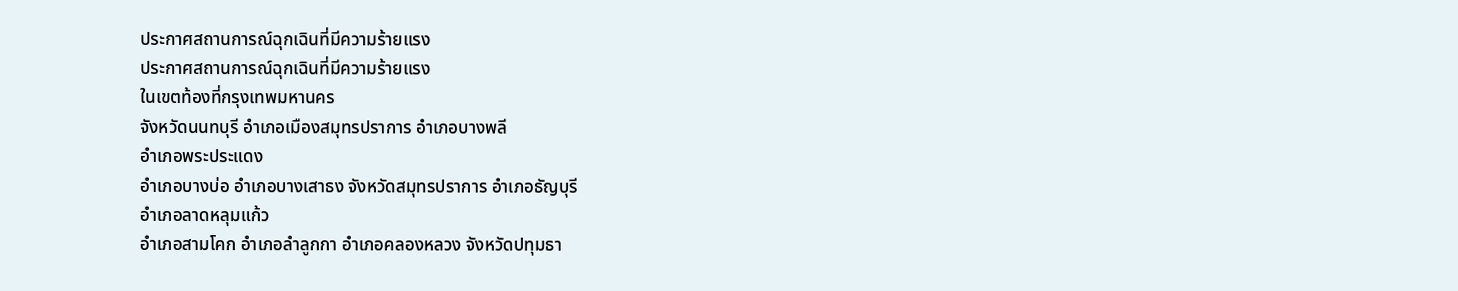ประกาศสถานการณ์ฉุกเฉินที่มีความร้ายแรง
ประกาศสถานการณ์ฉุกเฉินที่มีความร้ายแรง
ในเขตท้องที่กรุงเทพมหานคร
จังหวัดนนทบุรี อำเภอเมืองสมุทรปราการ อำเภอบางพลี
อำเภอพระประแดง
อำเภอบางบ่อ อำเภอบางเสาธง จังหวัดสมุทรปราการ อำเภอธัญบุรี
อำเภอลาดหลุมแก้ว
อำเภอสามโคก อำเภอลำลูกกา อำเภอคลองหลวง จังหวัดปทุมธา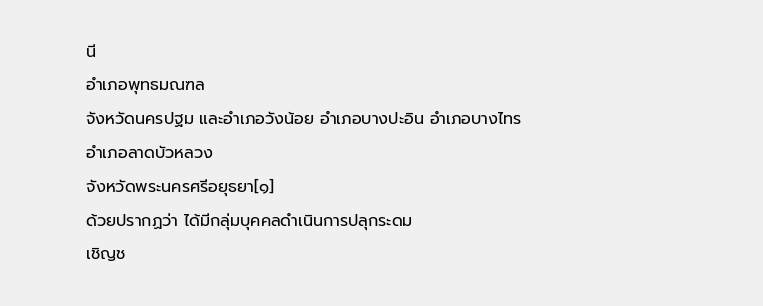นี
อำเภอพุทธมณฑล
จังหวัดนครปฐม และอำเภอวังน้อย อำเภอบางปะอิน อำเภอบางไทร
อำเภอลาดบัวหลวง
จังหวัดพระนครศรีอยุธยา[๑]
ด้วยปรากฏว่า ได้มีกลุ่มบุคคลดำเนินการปลุกระดม
เชิญช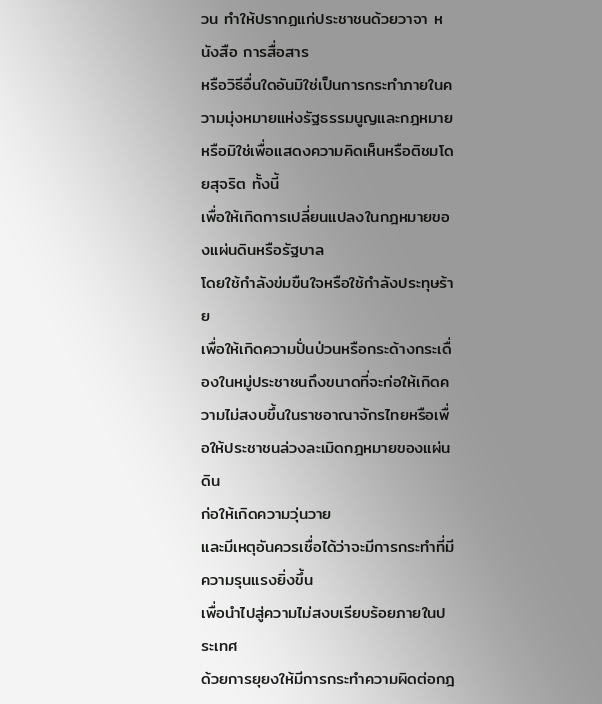วน ทำให้ปรากฏแก่ประชาชนด้วยวาจา หนังสือ การสื่อสาร
หรือวิธีอื่นใดอันมิใช่เป็นการกระทำภายในความมุ่งหมายแห่งรัฐธรรมนูญและกฎหมาย
หรือมิใช่เพื่อแสดงความคิดเห็นหรือติชมโดยสุจริต ทั้งนี้
เพื่อให้เกิดการเปลี่ยนแปลงในกฎหมายของแผ่นดินหรือรัฐบาล
โดยใช้กำลังข่มขืนใจหรือใช้กำลังประทุษร้าย
เพื่อให้เกิดความปั่นป่วนหรือกระด้างกระเดื่องในหมู่ประชาชนถึงขนาดที่จะก่อให้เกิดความไม่สงบขึ้นในราชอาณาจักรไทยหรือเพื่อให้ประชาชนล่วงละเมิดกฎหมายของแผ่นดิน
ก่อให้เกิดความวุ่นวาย
และมีเหตุอันควรเชื่อได้ว่าจะมีการกระทำที่มีความรุนแรงยิ่งขึ้น
เพื่อนำไปสู่ความไม่สงบเรียบร้อยภายในประเทศ
ด้วยการยุยงให้มีการกระทำความผิดต่อกฎ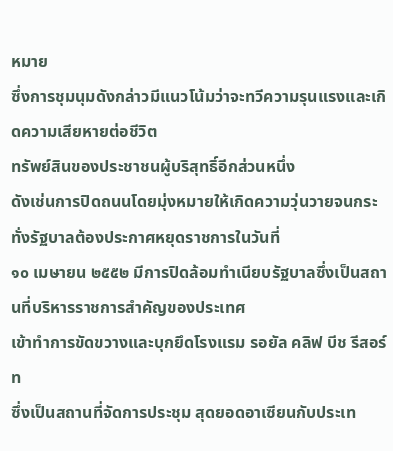หมาย
ซึ่งการชุมนุมดังกล่าวมีแนวโน้มว่าจะทวีความรุนแรงและเกิดความเสียหายต่อชีวิต
ทรัพย์สินของประชาชนผู้บริสุทธิ์อีกส่วนหนึ่ง
ดังเช่นการปิดถนนโดยมุ่งหมายให้เกิดความวุ่นวายจนกระทั่งรัฐบาลต้องประกาศหยุดราชการในวันที่
๑๐ เมษายน ๒๕๕๒ มีการปิดล้อมทำเนียบรัฐบาลซึ่งเป็นสถานที่บริหารราชการสำคัญของประเทศ
เข้าทำการขัดขวางและบุกยึดโรงแรม รอยัล คลิฟ บีช รีสอร์ท
ซึ่งเป็นสถานที่จัดการประชุม สุดยอดอาเซียนกับประเท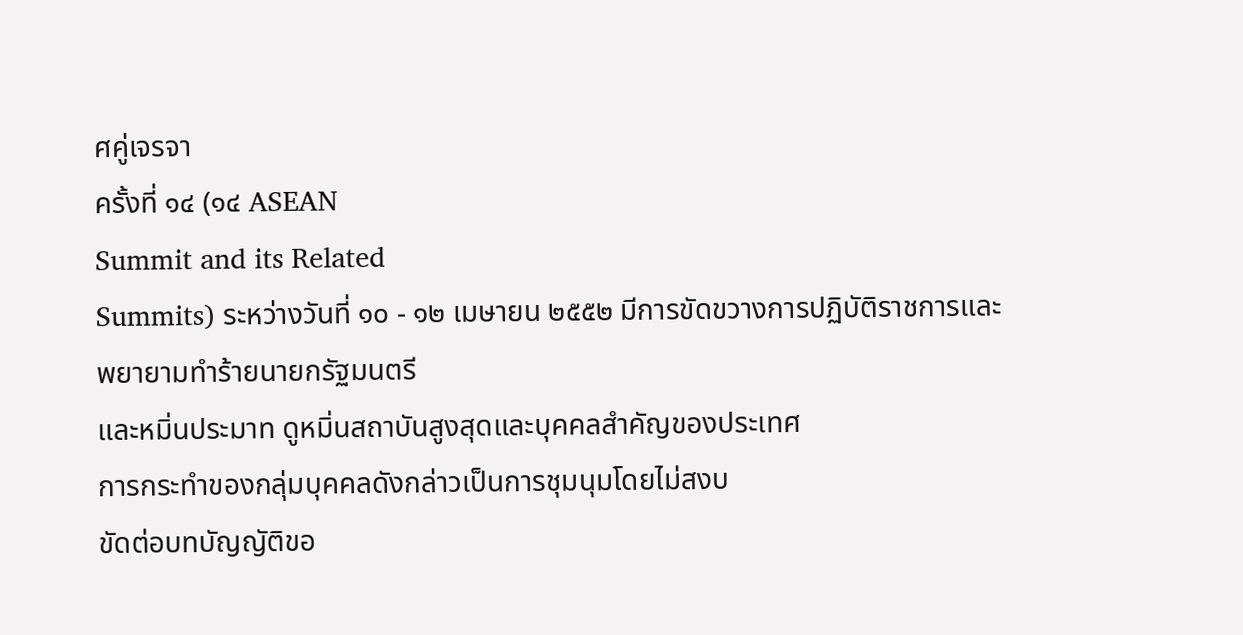ศคู่เจรจา
ครั้งที่ ๑๔ (๑๔ ASEAN
Summit and its Related
Summits) ระหว่างวันที่ ๑๐ - ๑๒ เมษายน ๒๕๕๒ มีการขัดขวางการปฏิบัติราชการและพยายามทำร้ายนายกรัฐมนตรี
และหมิ่นประมาท ดูหมิ่นสถาบันสูงสุดและบุคคลสำคัญของประเทศ
การกระทำของกลุ่มบุคคลดังกล่าวเป็นการชุมนุมโดยไม่สงบ
ขัดต่อบทบัญญัติขอ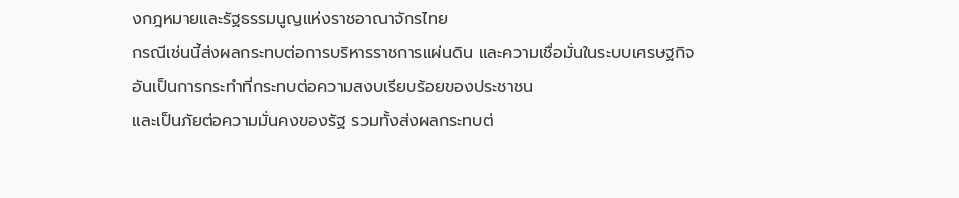งกฎหมายและรัฐธรรมนูญแห่งราชอาณาจักรไทย
กรณีเช่นนี้ส่งผลกระทบต่อการบริหารราชการแผ่นดิน และความเชื่อมั่นในระบบเศรษฐกิจ
อันเป็นการกระทำที่กระทบต่อความสงบเรียบร้อยของประชาชน
และเป็นภัยต่อความมั่นคงของรัฐ รวมทั้งส่งผลกระทบต่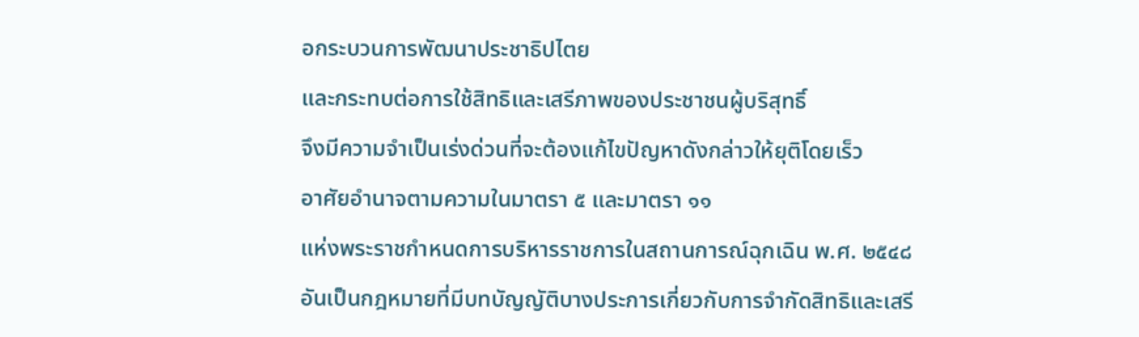อกระบวนการพัฒนาประชาธิปไตย
และกระทบต่อการใช้สิทธิและเสรีภาพของประชาชนผู้บริสุทธิ์
จึงมีความจำเป็นเร่งด่วนที่จะต้องแก้ไขปัญหาดังกล่าวให้ยุติโดยเร็ว
อาศัยอำนาจตามความในมาตรา ๕ และมาตรา ๑๑
แห่งพระราชกำหนดการบริหารราชการในสถานการณ์ฉุกเฉิน พ.ศ. ๒๕๔๘
อันเป็นกฎหมายที่มีบทบัญญัติบางประการเกี่ยวกับการจำกัดสิทธิและเสรี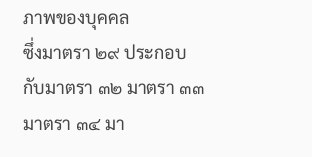ภาพของบุคคล
ซึ่งมาตรา ๒๙ ประกอบกับมาตรา ๓๒ มาตรา ๓๓ มาตรา ๓๔ มา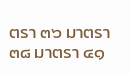ตรา ๓๖ มาตรา ๓๘ มาตรา ๔๑